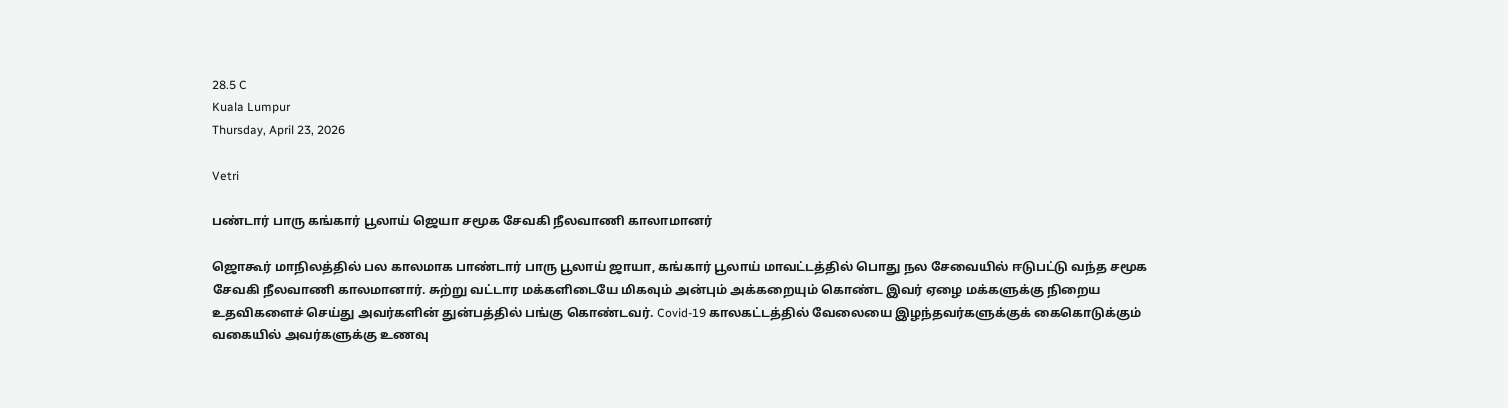28.5 C
Kuala Lumpur
Thursday, April 23, 2026

Vetri

பண்டார் பாரு கங்கார் பூலாய் ஜெயா சமூக சேவகி நீலவாணி காலாமானர்

ஜொகூர் மாநிலத்தில் பல காலமாக பாண்டார் பாரு பூலாய் ஜாயா, கங்கார் பூலாய் மாவட்டத்தில் பொது நல சேவையில் ஈடுபட்டு வந்த சமூக சேவகி நீலவாணி காலமானார். சுற்று வட்டார மக்களிடையே மிகவும் அன்பும் அக்கறையும் கொண்ட இவர் ஏழை மக்களுக்கு நிறைய உதவிகளைச் செய்து அவர்களின் துன்பத்தில் பங்கு கொண்டவர். Covid-19 காலகட்டத்தில் வேலையை இழந்தவர்களுக்குக் கைகொடுக்கும் வகையில் அவர்களுக்கு உணவு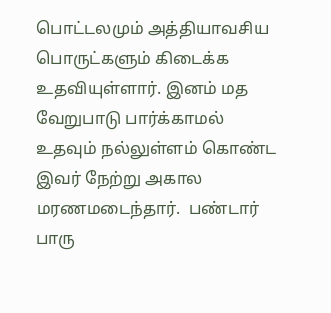பொட்டலமும் அத்தியாவசிய பொருட்களும் கிடைக்க உதவியுள்ளார். இனம் மத வேறுபாடு பார்க்காமல் உதவும் நல்லுள்ளம் கொண்ட இவர் நேற்று அகால மரணமடைந்தார்.  பண்டார் பாரு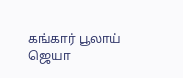கங்கார் பூலாய் ஜெயா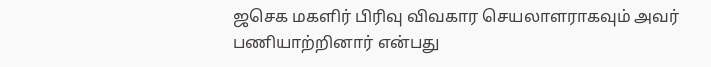ஜசெக மகளிர் பிரிவு விவகார செயலாளராகவும் அவர் பணியாற்றினார் என்பது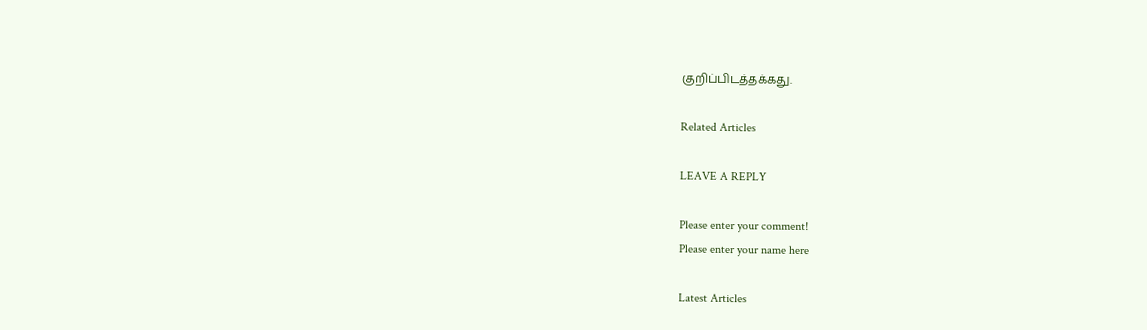குறிப்பிடத்தக்கது.

Related Articles

LEAVE A REPLY

Please enter your comment!
Please enter your name here

Latest Articles